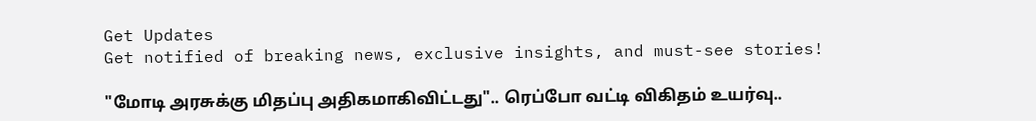Get Updates
Get notified of breaking news, exclusive insights, and must-see stories!

"மோடி அரசுக்கு மிதப்பு அதிகமாகிவிட்டது".. ரெப்போ வட்டி விகிதம் உயர்வு..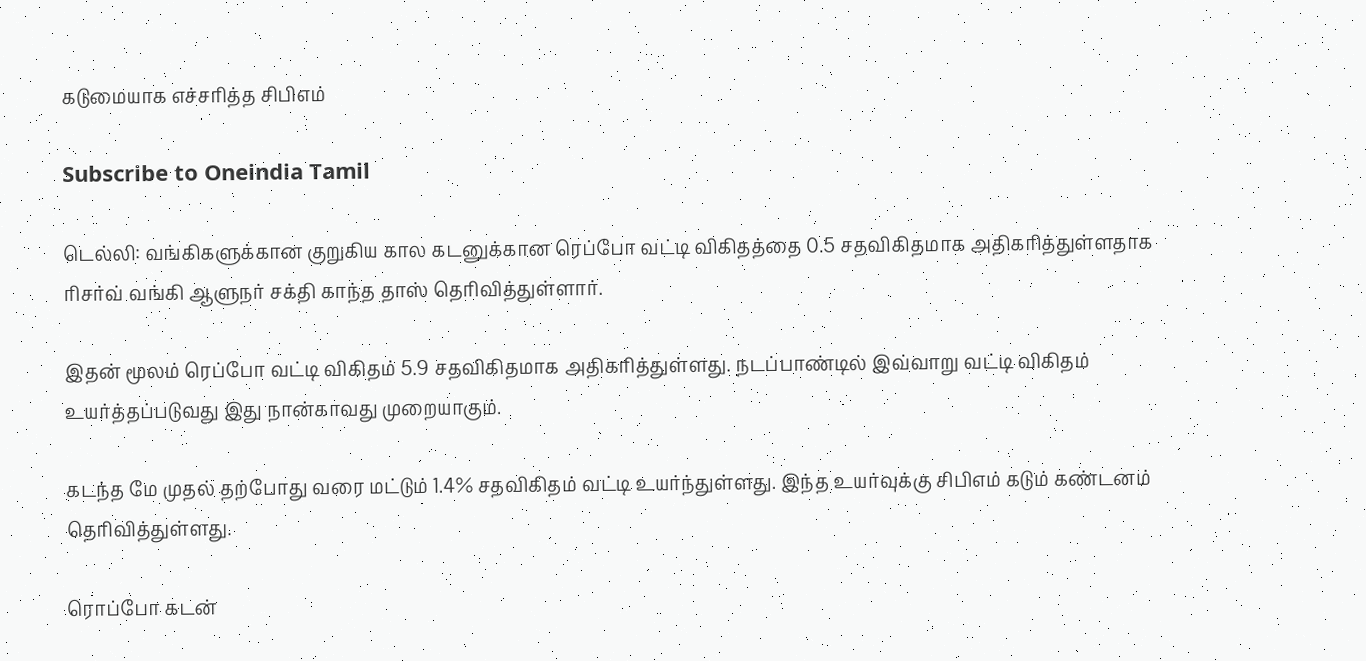கடுமையாக எச்சரித்த சிபிஎம்

Subscribe to Oneindia Tamil

டெல்லி: வங்கிகளுக்கான குறுகிய கால கடனுக்கான ரெப்போ வட்டி விகிதத்தை 0.5 சதவிகிதமாக அதிகரித்துள்ளதாக ரிசர்வ் வங்கி ஆளுநர் சக்தி காந்த தாஸ் தெரிவித்துள்ளார்.

இதன் மூலம் ரெப்போ வட்டி விகிதம் 5.9 சதவிகிதமாக அதிகரித்துள்ளது. நடப்பாண்டில் இவ்வாறு வட்டி விகிதம் உயர்த்தப்படுவது இது நான்காவது முறையாகும்.

கடந்த மே முதல் தற்போது வரை மட்டும் 1.4% சதவிகிதம் வட்டி உயர்ந்துள்ளது. இந்த உயர்வுக்கு சிபிஎம் கடும் கண்டனம் தெரிவித்துள்ளது.

ரொப்போ கடன்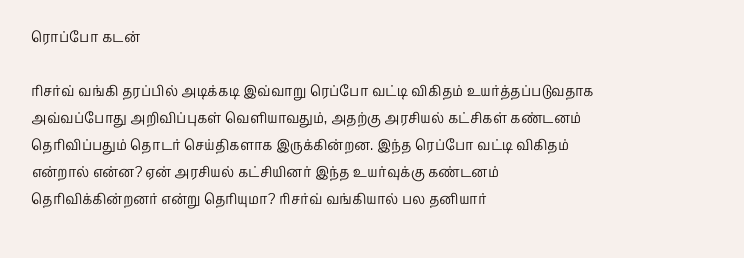ரொப்போ கடன்

ரிசர்வ் வங்கி தரப்பில் அடிக்கடி இவ்வாறு ரெப்போ வட்டி விகிதம் உயர்த்தப்படுவதாக அவ்வப்போது அறிவிப்புகள் வெளியாவதும், அதற்கு அரசியல் கட்சிகள் கண்டனம் தெரிவிப்பதும் தொடர் செய்திகளாக இருக்கின்றன. இந்த ரெப்போ வட்டி விகிதம் என்றால் என்ன? ஏன் அரசியல் கட்சியினர் இந்த உயர்வுக்கு கண்டனம் தெரிவிக்கின்றனர் என்று தெரியுமா? ரிசர்வ் வங்கியால் பல தனியார்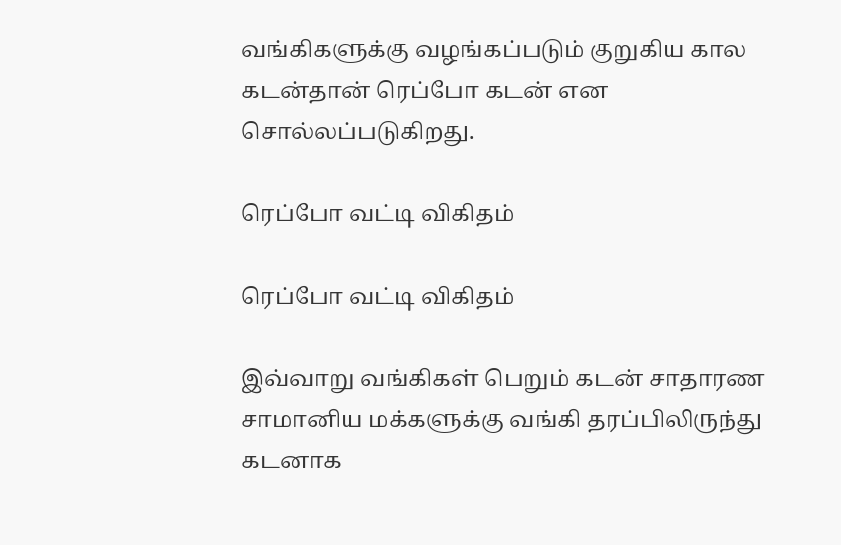வங்கிகளுக்கு வழங்கப்படும் குறுகிய கால கடன்தான் ரெப்போ கடன் என சொல்லப்படுகிறது.

ரெப்போ வட்டி விகிதம்

ரெப்போ வட்டி விகிதம்

இவ்வாறு வங்கிகள் பெறும் கடன் சாதாரண சாமானிய மக்களுக்கு வங்கி தரப்பிலிருந்து கடனாக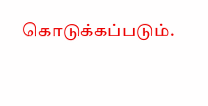கொடுக்கப்படும்.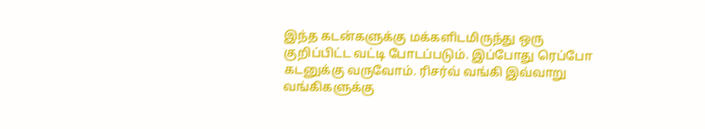இந்த கடன்களுக்கு மக்களிடமிருந்து ஒரு குறிப்பிட்ட வட்டி போடப்படும். இப்போது ரெப்போ கடனுக்கு வருவோம். ரிசர்வ் வங்கி இவ்வாறு வங்கிகளுக்கு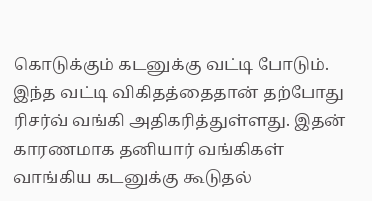கொடுக்கும் கடனுக்கு வட்டி போடும். இந்த வட்டி விகிதத்தைதான் தற்போது ரிசர்வ் வங்கி அதிகரித்துள்ளது. இதன் காரணமாக தனியார் வங்கிகள் வாங்கிய கடனுக்கு கூடுதல்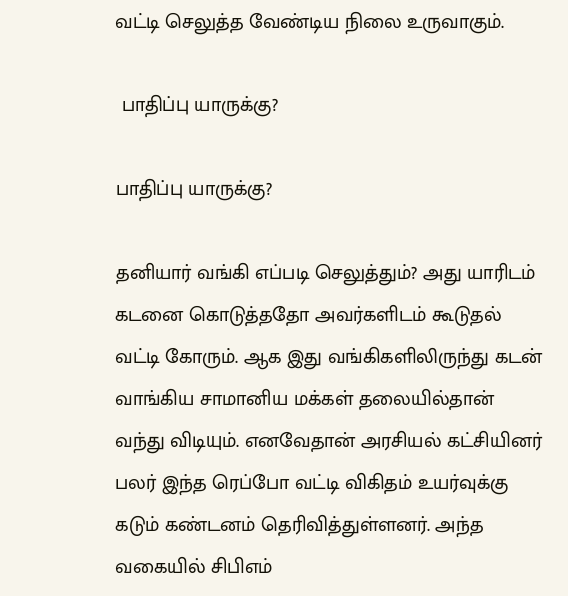வட்டி செலுத்த வேண்டிய நிலை உருவாகும்.

 பாதிப்பு யாருக்கு?

பாதிப்பு யாருக்கு?

தனியார் வங்கி எப்படி செலுத்தும்? அது யாரிடம் கடனை கொடுத்ததோ அவர்களிடம் கூடுதல் வட்டி கோரும். ஆக இது வங்கிகளிலிருந்து கடன் வாங்கிய சாமானிய மக்கள் தலையில்தான் வந்து விடியும். எனவேதான் அரசியல் கட்சியினர் பலர் இந்த ரெப்போ வட்டி விகிதம் உயர்வுக்கு கடும் கண்டனம் தெரிவித்துள்ளனர். அந்த வகையில் சிபிஎம்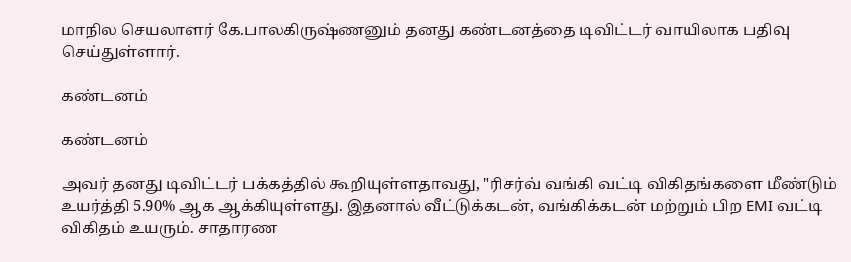மாநில செயலாளர் கே.பாலகிருஷ்ணனும் தனது கண்டனத்தை டிவிட்டர் வாயிலாக பதிவு செய்துள்ளார்.

கண்டனம்

கண்டனம்

அவர் தனது டிவிட்டர் பக்கத்தில் கூறியுள்ளதாவது, "ரிசர்வ் வங்கி வட்டி விகிதங்களை மீண்டும் உயர்த்தி 5.90% ஆக ஆக்கியுள்ளது. இதனால் வீட்டுக்கடன், வங்கிக்கடன் மற்றும் பிற EMI வட்டி விகிதம் உயரும். சாதாரண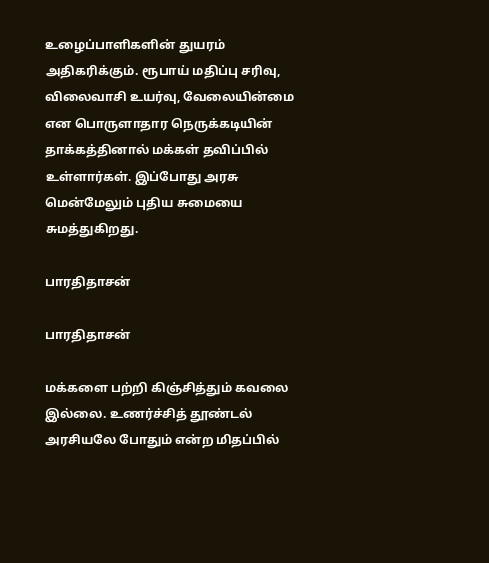உழைப்பாளிகளின் துயரம் அதிகரிக்கும். ரூபாய் மதிப்பு சரிவு, விலைவாசி உயர்வு, வேலையின்மை என பொருளாதார நெருக்கடியின் தாக்கத்தினால் மக்கள் தவிப்பில் உள்ளார்கள். இப்போது அரசு மென்மேலும் புதிய சுமையை சுமத்துகிறது.

பாரதிதாசன்

பாரதிதாசன்

மக்களை பற்றி கிஞ்சித்தும் கவலை இல்லை. உணர்ச்சித் தூண்டல் அரசியலே போதும் என்ற மிதப்பில்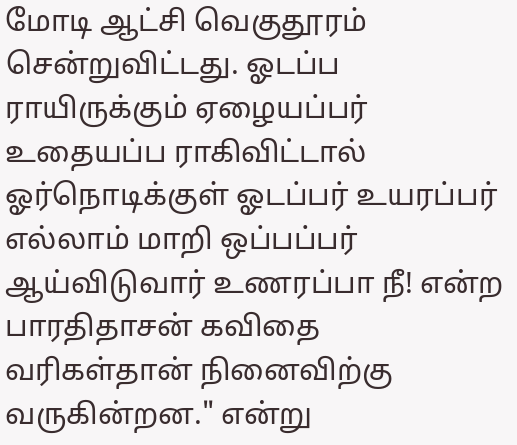மோடி ஆட்சி வெகுதூரம் சென்றுவிட்டது. ஓடப்ப ராயிருக்கும் ஏழையப்பர் உதையப்ப ராகிவிட்டால் ஓர்நொடிக்குள் ஓடப்பர் உயரப்பர் எல்லாம் மாறி ஒப்பப்பர் ஆய்விடுவார் உணரப்பா நீ! என்ற பாரதிதாசன் கவிதை வரிகள்தான் நினைவிற்கு வருகின்றன." என்று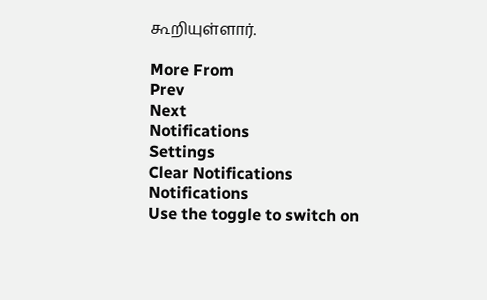கூறியுள்ளார்.

More From
Prev
Next
Notifications
Settings
Clear Notifications
Notifications
Use the toggle to switch on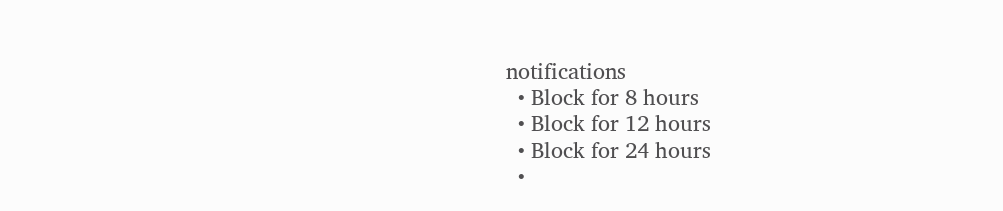notifications
  • Block for 8 hours
  • Block for 12 hours
  • Block for 24 hours
  •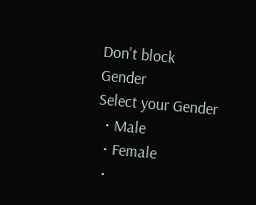Don't block
Gender
Select your Gender
  • Male
  • Female
  •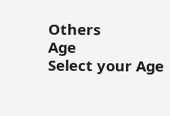Others
Age
Select your Age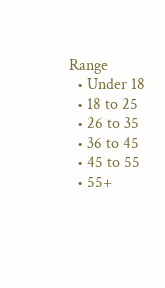Range
  • Under 18
  • 18 to 25
  • 26 to 35
  • 36 to 45
  • 45 to 55
  • 55+